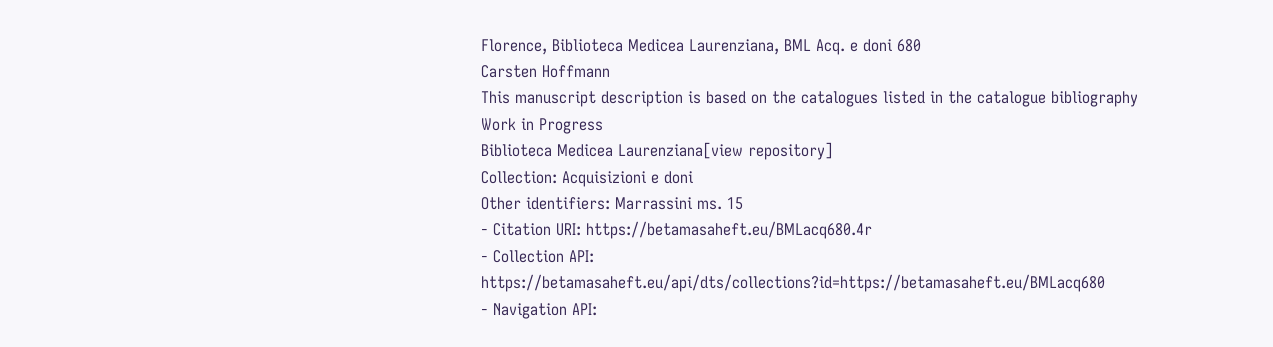Florence, Biblioteca Medicea Laurenziana, BML Acq. e doni 680
Carsten Hoffmann
This manuscript description is based on the catalogues listed in the catalogue bibliography
Work in Progress
Biblioteca Medicea Laurenziana[view repository]
Collection: Acquisizioni e doni
Other identifiers: Marrassini ms. 15
- Citation URI: https://betamasaheft.eu/BMLacq680.4r
- Collection API: https://betamasaheft.eu/api/dts/collections?id=https://betamasaheft.eu/BMLacq680
- Navigation API: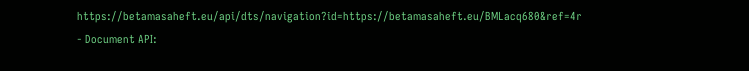https://betamasaheft.eu/api/dts/navigation?id=https://betamasaheft.eu/BMLacq680&ref=4r
- Document API: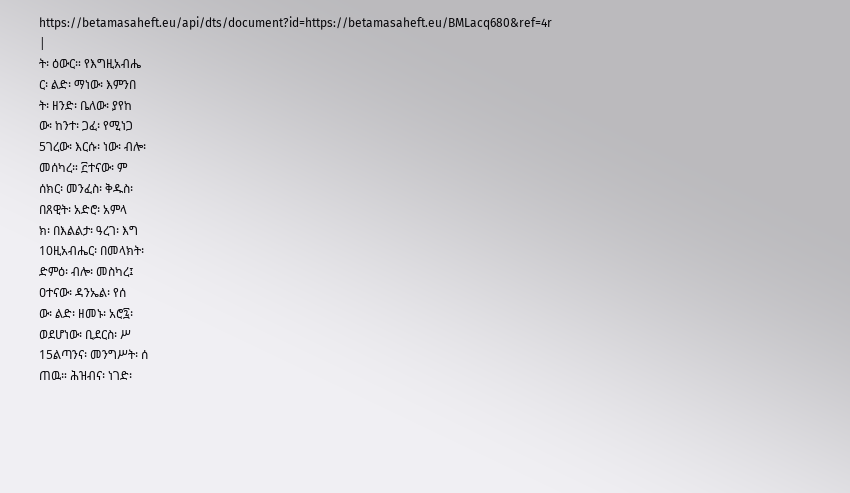https://betamasaheft.eu/api/dts/document?id=https://betamasaheft.eu/BMLacq680&ref=4r
|
ት፡ ዕውር። የእግዚአብሔ
ር፡ ልድ፡ ማነው፡ እምንበ
ት፡ ዘንድ፡ ቤለው፡ ያየከ
ው፡ ከንተ፡ ጋፈ፡ የሚነጋ
5ገረው፡ እርሱ፡ ነው፡ ብሎ፡
መሰካረ። ፫ተናው፡ ም
ሰክር፡ መንፈስ፡ ቅዱስ፡
በጸዊት፡ አድሮ፡ አምላ
ክ፡ በእልልታ፡ ዓረገ፡ እግ
10ዚአብሔር፡ በመላክት፡
ድምዕ፡ ብሎ፡ መስካረ፤
ዐተናው፡ ዳንኤል፡ የሰ
ው፡ ልድ፡ ዘመኑ፡ አሮ፯፡
ወደሆነው፡ ቢደርስ፡ ሥ
15ልጣንና፡ መንግሥት፡ ሰ
ጠዉ። ሕዝብና፡ ነገድ፡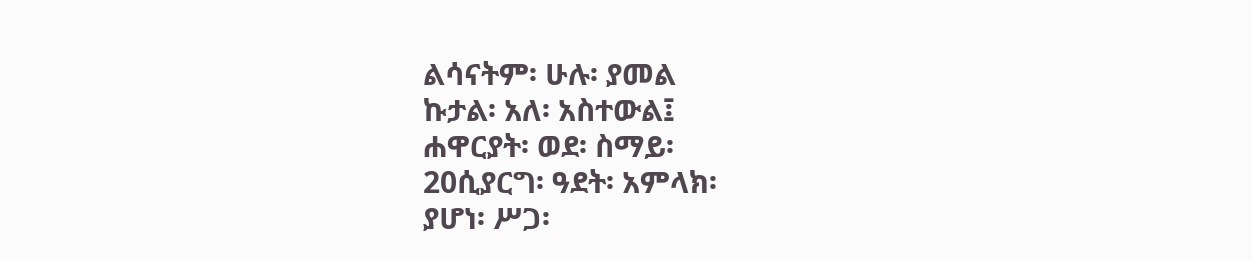ልሳናትም፡ ሁሉ፡ ያመል
ኩታል፡ አለ፡ አስተውል፤
ሐዋርያት፡ ወደ፡ ስማይ፡
20ሲያርግ፡ ዓደት፡ አምላክ፡
ያሆነ፡ ሥጋ፡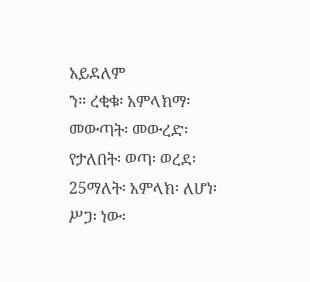አይደለም
ን። ረቂቁ፡ አምላክማ፡
መውጣት፡ መውረድ፡
የታለበት፡ ወጣ፡ ወረደ፡
25ማለት፡ አምላክ፡ ለሆነ፡
ሥጋ፡ ነው፡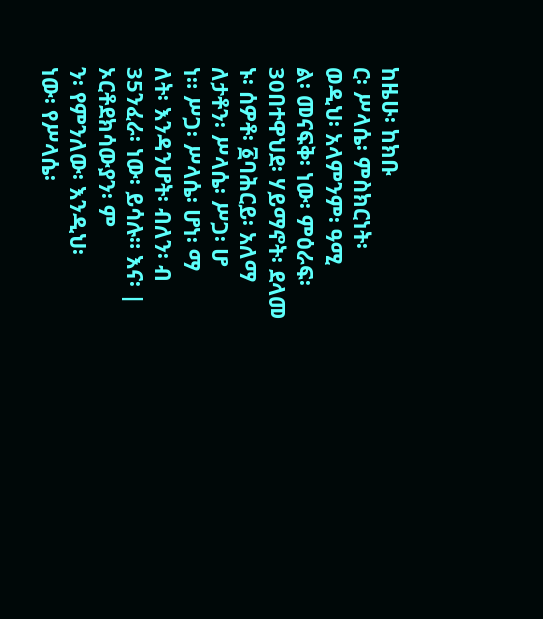ከዜሁ፡ ከክቡ
ር፡ ሥላሴ፡ ምስክርነት፡
ወዲህ፡ አላምንም፡ ዓሚ
ል፡ መናፍቅ፡ ነው፡ ምዕራፍ፡
30በተዋህደ፡ ሃይማኖት፡ ደላመ
ኑ፡ ሰዎቶ፡ ፩ባሕርይ፡ አለማ
ለታቶን፡ ሥላሴ፡ ሥጋ፡ ሆ
ነ። ሥጋ፡ ሥላሴ፡ ሆነ፡ ማ
ለት፡ እንዳንሆት፡ ብለን፡ ብ
35ንፈራ፡ ነው፡ ይሳሉ። እና፡ |
ኦርቶደክሳውያን፡ ም
ን፡ የምንለው፡ እንዲህ፡
ነው፡ የሥላሴ፡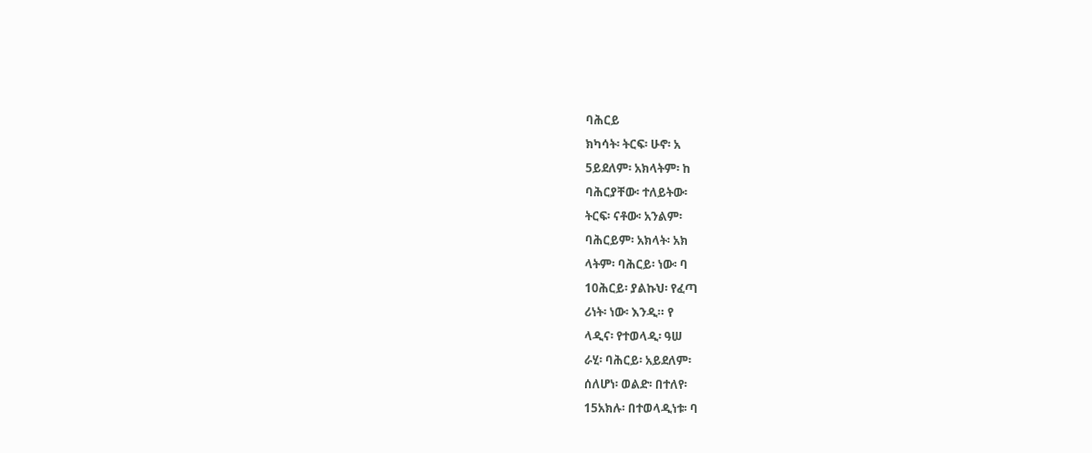ባሕርይ
ክካሳት፡ ትርፍ፡ ሁኖ፡ አ
5ይደለም፡ አክላትም፡ ከ
ባሕርያቸው፡ ተለይትው፡
ትርፍ፡ ናቶው፡ አንልም፡
ባሕርይም፡ አክላት፡ አክ
ላትም፡ ባሕርይ፡ ነው፡ ባ
10ሕርይ፡ ያልኩህ፡ የፈጣ
ሪነት፡ ነው፡ እንዲ። የ
ላዲና፡ የተወላዲ፡ ዓሠ
ራሂ፡ ባሕርይ፡ አይደለም፡
ሰለሆነ፡ ወልድ፡ በተለየ፡
15አክሉ፡ በተወላዲነቱ፡ ባ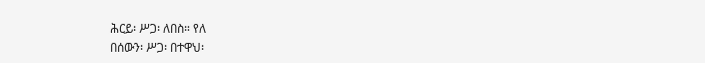ሕርይ፡ ሥጋ፡ ለበስ። የለ
በሰውን፡ ሥጋ፡ በተዋህ፡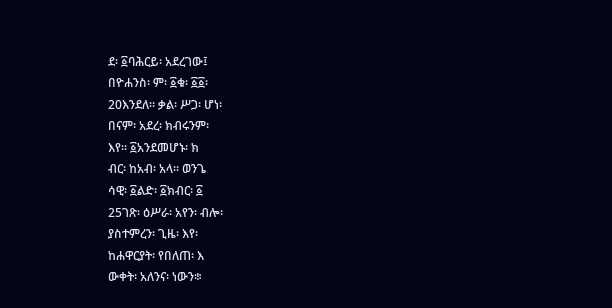ደ፡ ፩ባሕርይ፡ አደረገው፤
በዮሐንስ፡ ም፡ ፩ቁ፡ ፩፩፡
20እንደለ። ቃል፡ ሥጋ፡ ሆነ፡
በናም፡ አደረ፡ ክብሩንም፡
እየ። ፩አንደመሆኑ፡ ክ
ብር፡ ከአብ፡ አላ። ወንጌ
ሳዊ፡ ፩ልድ፡ ፩ክብር፡ ፩
25ገጽ፡ ዕሥራ፡ አየን፡ ብሎ፡
ያስተምረን፡ ጊዜ፡ እየ፡
ከሐዋርያት፡ የበለጠ፡ እ
ውቀት፡ አለንና፡ ነውን፨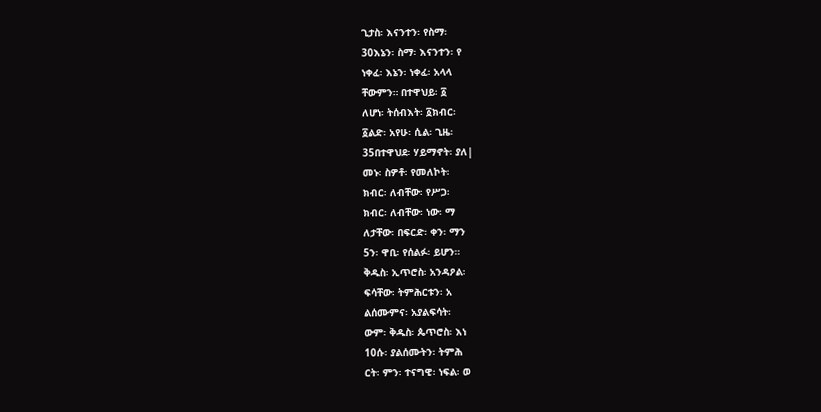ጊታስ፡ እናንተን፡ የስማ፡
30እኔን፡ ስማ፡ እናንተን፡ የ
ነቀፈ፡ እኔን፡ ነቀፈ፡ አላላ
ቸውምን። በተዋህይ፡ ፩
ለሆነ፡ ትሰብእት፡ ፩ክብር፡
፩ልድ፡ አየሁ፡ ሲል፡ ጊዜ፡
35በተዋህደ፡ ሃይማኖት፡ ያለ|
መኑ፡ ስዎቶ፡ የመለኮት፡
ክብር፡ ለብቸው፡ የሥጋ፡
ክብር፡ ለብቸው፡ ነው፡ ማ
ለታቸው፡ በፍርድ፡ ቀን፡ ማን
5ን፡ ዋቢ፡ የሰልፉ፡ ይሆን።
ቅዱስ፡ ኢጥሮስ፡ አንዳዖል፡
ፍሳቸው፡ ትምሕርቱን፡ አ
ልሰሙምና፡ አያልፍሳት፡
ውም፡ ቅዱስ፡ ጴጥሮስ፡ እነ
10ሱ፡ ያልሰሙትን፡ ትምሕ
ርት፡ ምን፡ ተናግዊ፡ ነፍል፡ ወ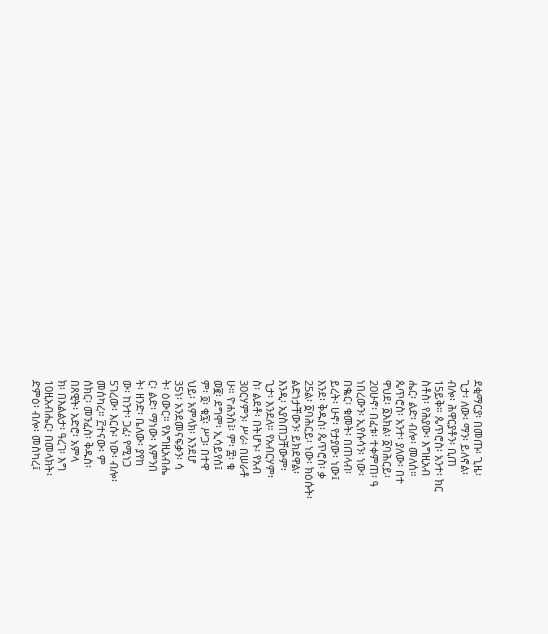ደቂማርያ፡ በመጡ፡ ጊዜ፡
ጊታ፡ ለው፡ ማን፡ ይለኖል፡
ብሎ፡ ሕዋርያቶን፡ ቢጠ
15ይቅ። ጴጥሮስ፡ አንተ፡ ክር
ስቶስ፡ የሕያው፡ እግዚአብ
ሔር፡ ልድ፡ ብሎ፡ መለሰ።
ጴጥሮስ፡ አንተ፡ ያለው፡ በተ
ዋህደ፡ ፩እክል፡ ፩ባሕርይ፡
20ሁኖ፡ በፈቱ፡ ተቀምጠ፡ ዓ
ነበረውን፡ ኢየሱሳን፡ ነው፡
በቈር፡ ቁመት፡ በጠላብ፡
ይረት፡ ሁኖ፡ የታያው፡ ነው፤
እንደ፡ ቅዱስ፡ ጴጥሮስ፡ ቃ
25ል፡ ፩ባሕርይ፡ ነው፡ ክዕሱት፡
ልድነታቸውን፡ ይክደዋል፡
እንዲ፡ አያስጠጋቸውም፡
ጊታ፡ እንደለ። የአብርሃም፡
ስ፡ ልደቶ፡ በትሆኑ፡ የአብ
30ርሃምን፡ ሥራ፡ በሠራቶ
ሁ። ዮሐንስ፤፡ ም፡ ፰፡ ቁ
ወ፪፡ ደግሞ፡ ኢሳይየሰ፤
ም፡ ፬፡ ቁ፯፡ ሥጋ፡ በተዋ
ህይ፡ አምላክ፡ እንደሆ
35ነ፡ አንደመናፍቃን፡ ሳ
ት፡ ዕውር። የእግዚአብሔ
ር፡ ልድ፡ ማነው፡ እምንበ
ት፡ ዘንድ፡ ቤለው፡ ያየከ
ው፡ ከንተ፡ ጋፈ፡ የሚነጋ
5ገረው፡ እርሱ፡ ነው፡ ብሎ፡
መሰካረ። ፫ተናው፡ ም
ሰክር፡ መንፈስ፡ ቅዱስ፡
በጸዊት፡ አድሮ፡ አምላ
ክ፡ በእልልታ፡ ዓረገ፡ እግ
10ዚአብሔር፡ በመላክት፡
ድምዕ፡ ብሎ፡ መስካረ፤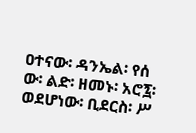ዐተናው፡ ዳንኤል፡ የሰ
ው፡ ልድ፡ ዘመኑ፡ አሮ፯፡
ወደሆነው፡ ቢደርስ፡ ሥ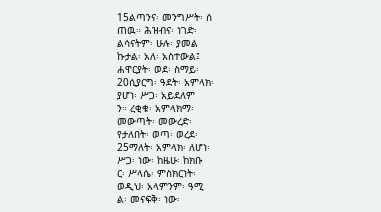15ልጣንና፡ መንግሥት፡ ሰ
ጠዉ። ሕዝብና፡ ነገድ፡
ልሳናትም፡ ሁሉ፡ ያመል
ኩታል፡ አለ፡ አስተውል፤
ሐዋርያት፡ ወደ፡ ስማይ፡
20ሲያርግ፡ ዓደት፡ አምላክ፡
ያሆነ፡ ሥጋ፡ አይደለም
ን። ረቂቁ፡ አምላክማ፡
መውጣት፡ መውረድ፡
የታለበት፡ ወጣ፡ ወረደ፡
25ማለት፡ አምላክ፡ ለሆነ፡
ሥጋ፡ ነው፡ ከዜሁ፡ ከክቡ
ር፡ ሥላሴ፡ ምስክርነት፡
ወዲህ፡ አላምንም፡ ዓሚ
ል፡ መናፍቅ፡ ነው፡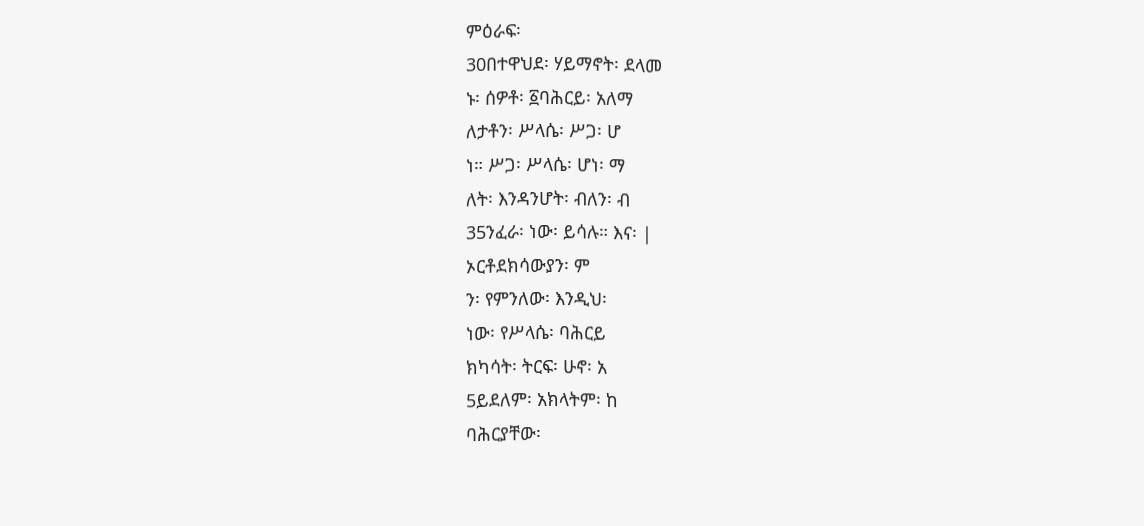ምዕራፍ፡
30በተዋህደ፡ ሃይማኖት፡ ደላመ
ኑ፡ ሰዎቶ፡ ፩ባሕርይ፡ አለማ
ለታቶን፡ ሥላሴ፡ ሥጋ፡ ሆ
ነ። ሥጋ፡ ሥላሴ፡ ሆነ፡ ማ
ለት፡ እንዳንሆት፡ ብለን፡ ብ
35ንፈራ፡ ነው፡ ይሳሉ። እና፡ |
ኦርቶደክሳውያን፡ ም
ን፡ የምንለው፡ እንዲህ፡
ነው፡ የሥላሴ፡ ባሕርይ
ክካሳት፡ ትርፍ፡ ሁኖ፡ አ
5ይደለም፡ አክላትም፡ ከ
ባሕርያቸው፡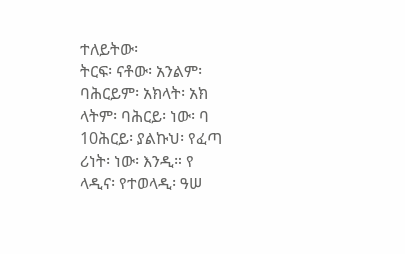ተለይትው፡
ትርፍ፡ ናቶው፡ አንልም፡
ባሕርይም፡ አክላት፡ አክ
ላትም፡ ባሕርይ፡ ነው፡ ባ
10ሕርይ፡ ያልኩህ፡ የፈጣ
ሪነት፡ ነው፡ እንዲ። የ
ላዲና፡ የተወላዲ፡ ዓሠ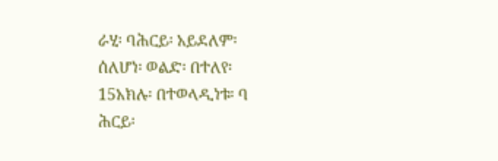ራሂ፡ ባሕርይ፡ አይደለም፡
ሰለሆነ፡ ወልድ፡ በተለየ፡
15አክሉ፡ በተወላዲነቱ፡ ባ
ሕርይ፡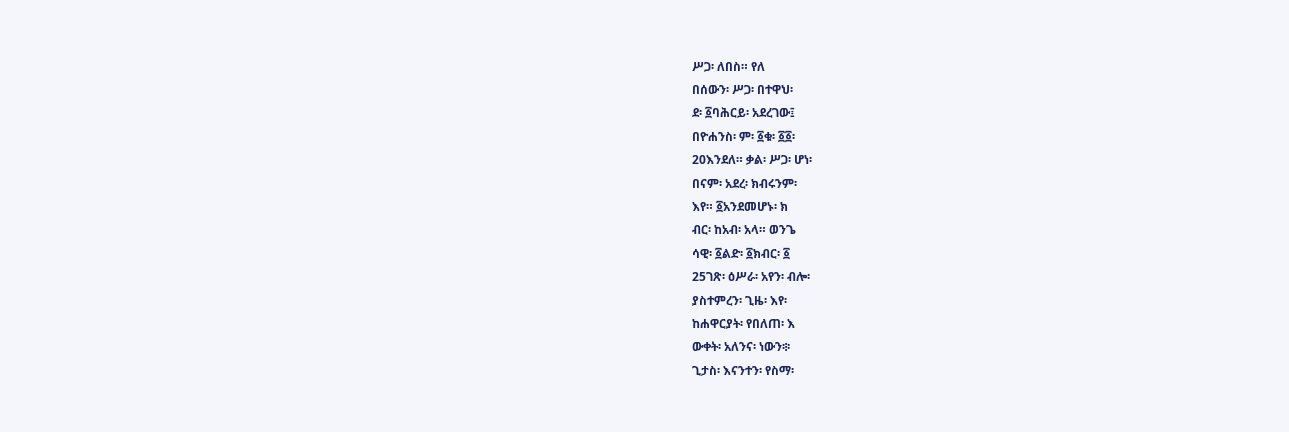ሥጋ፡ ለበስ። የለ
በሰውን፡ ሥጋ፡ በተዋህ፡
ደ፡ ፩ባሕርይ፡ አደረገው፤
በዮሐንስ፡ ም፡ ፩ቁ፡ ፩፩፡
20እንደለ። ቃል፡ ሥጋ፡ ሆነ፡
በናም፡ አደረ፡ ክብሩንም፡
እየ። ፩አንደመሆኑ፡ ክ
ብር፡ ከአብ፡ አላ። ወንጌ
ሳዊ፡ ፩ልድ፡ ፩ክብር፡ ፩
25ገጽ፡ ዕሥራ፡ አየን፡ ብሎ፡
ያስተምረን፡ ጊዜ፡ እየ፡
ከሐዋርያት፡ የበለጠ፡ እ
ውቀት፡ አለንና፡ ነውን፨
ጊታስ፡ እናንተን፡ የስማ፡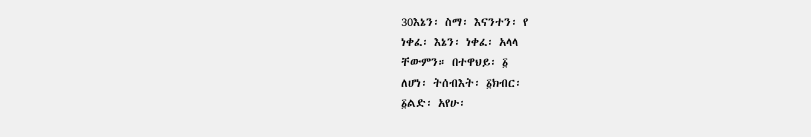30እኔን፡ ስማ፡ እናንተን፡ የ
ነቀፈ፡ እኔን፡ ነቀፈ፡ አላላ
ቸውምን። በተዋህይ፡ ፩
ለሆነ፡ ትሰብእት፡ ፩ክብር፡
፩ልድ፡ አየሁ፡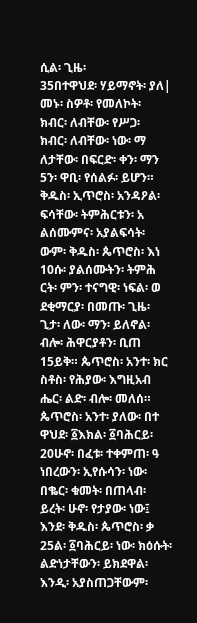ሲል፡ ጊዜ፡
35በተዋህደ፡ ሃይማኖት፡ ያለ|
መኑ፡ ስዎቶ፡ የመለኮት፡
ክብር፡ ለብቸው፡ የሥጋ፡
ክብር፡ ለብቸው፡ ነው፡ ማ
ለታቸው፡ በፍርድ፡ ቀን፡ ማን
5ን፡ ዋቢ፡ የሰልፉ፡ ይሆን።
ቅዱስ፡ ኢጥሮስ፡ አንዳዖል፡
ፍሳቸው፡ ትምሕርቱን፡ አ
ልሰሙምና፡ አያልፍሳት፡
ውም፡ ቅዱስ፡ ጴጥሮስ፡ እነ
10ሱ፡ ያልሰሙትን፡ ትምሕ
ርት፡ ምን፡ ተናግዊ፡ ነፍል፡ ወ
ደቂማርያ፡ በመጡ፡ ጊዜ፡
ጊታ፡ ለው፡ ማን፡ ይለኖል፡
ብሎ፡ ሕዋርያቶን፡ ቢጠ
15ይቅ። ጴጥሮስ፡ አንተ፡ ክር
ስቶስ፡ የሕያው፡ እግዚአብ
ሔር፡ ልድ፡ ብሎ፡ መለሰ።
ጴጥሮስ፡ አንተ፡ ያለው፡ በተ
ዋህደ፡ ፩እክል፡ ፩ባሕርይ፡
20ሁኖ፡ በፈቱ፡ ተቀምጠ፡ ዓ
ነበረውን፡ ኢየሱሳን፡ ነው፡
በቈር፡ ቁመት፡ በጠላብ፡
ይረት፡ ሁኖ፡ የታያው፡ ነው፤
እንደ፡ ቅዱስ፡ ጴጥሮስ፡ ቃ
25ል፡ ፩ባሕርይ፡ ነው፡ ክዕሱት፡
ልድነታቸውን፡ ይክደዋል፡
እንዲ፡ አያስጠጋቸውም፡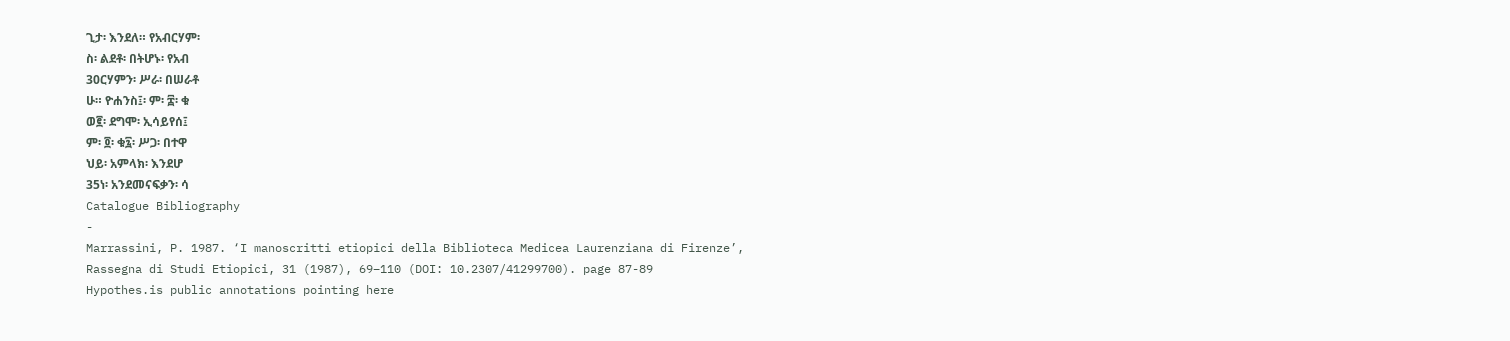ጊታ፡ እንደለ። የአብርሃም፡
ስ፡ ልደቶ፡ በትሆኑ፡ የአብ
30ርሃምን፡ ሥራ፡ በሠራቶ
ሁ። ዮሐንስ፤፡ ም፡ ፰፡ ቁ
ወ፪፡ ደግሞ፡ ኢሳይየሰ፤
ም፡ ፬፡ ቁ፯፡ ሥጋ፡ በተዋ
ህይ፡ አምላክ፡ እንደሆ
35ነ፡ አንደመናፍቃን፡ ሳ
Catalogue Bibliography
-
Marrassini, P. 1987. ‘I manoscritti etiopici della Biblioteca Medicea Laurenziana di Firenze’, Rassegna di Studi Etiopici, 31 (1987), 69–110 (DOI: 10.2307/41299700). page 87-89
Hypothes.is public annotations pointing here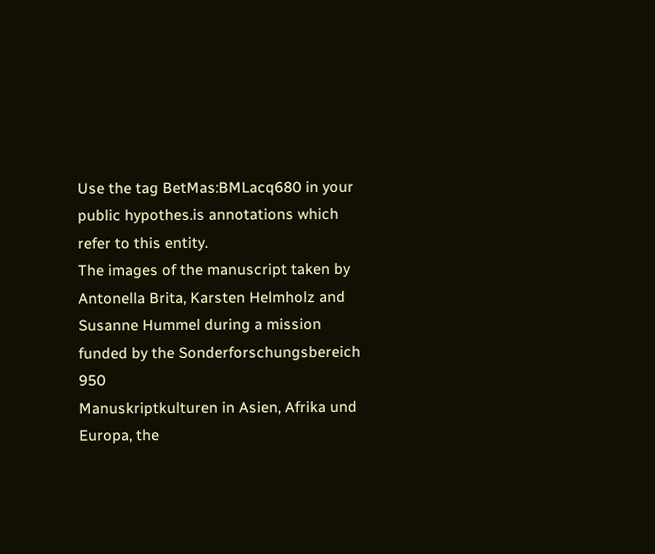Use the tag BetMas:BMLacq680 in your public hypothes.is annotations which refer to this entity.
The images of the manuscript taken by Antonella Brita, Karsten Helmholz and Susanne Hummel during a mission funded by the Sonderforschungsbereich 950
Manuskriptkulturen in Asien, Afrika und Europa, the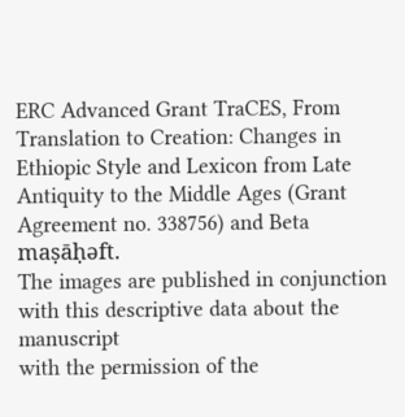ERC Advanced Grant TraCES, From Translation to Creation: Changes in Ethiopic Style and Lexicon from Late Antiquity to the Middle Ages (Grant Agreement no. 338756) and Beta maṣāḥǝft.
The images are published in conjunction with this descriptive data about the manuscript
with the permission of the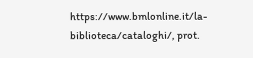https://www.bmlonline.it/la-biblioteca/cataloghi/, prot.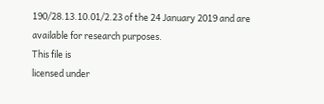190/28.13.10.01/2.23 of the 24 January 2019 and are available for research purposes.
This file is
licensed under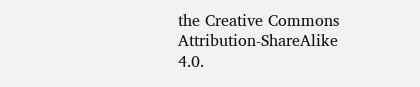the Creative Commons Attribution-ShareAlike 4.0.